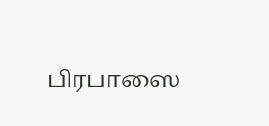பிரபாஸை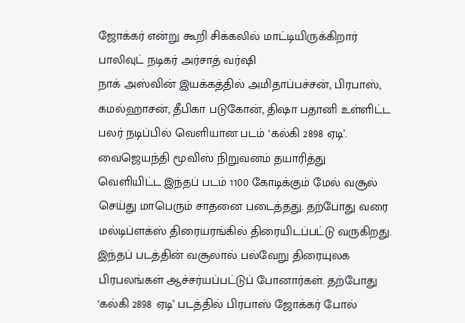ஜோக்கர் என்று கூறி சிக்கலில் மாட்டியிருக்கிறார் பாலிவுட் நடிகர் அர்சாத் வர்ஷி
நாக் அஸ்வின் இயக்கத்தில் அமிதாப்பச்சன், பிரபாஸ், கமல்ஹாசன், தீபிகா படுகோன், திஷா பதானி உள்ளிட்ட பலர் நடிப்பில் வெளியான படம் ‘கல்கி 2898 ஏடி’. வைஜெயந்தி மூவிஸ் நிறுவனம் தயாரித்து வெளியிட்ட இந்தப் படம் 1100 கோடிக்கும் மேல் வசூல் செய்து மாபெரும் சாதனை படைத்தது. தற்போது வரை மல்டிப்ளக்ஸ் திரையரங்கில் திரையிடப்பட்டு வருகிறது.
இந்தப் படத்தின் வசூலால் பல்வேறு திரையுலக பிரபலங்கள் ஆச்சர்யப்பட்டுப் போனார்கள். தற்போது ‘கல்கி 2898 ஏடி’ படத்தில் பிரபாஸ் ஜோக்கர் போல்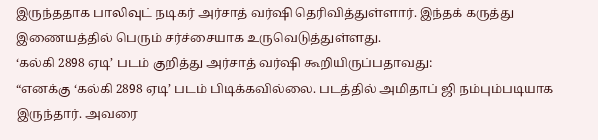இருந்ததாக பாலிவுட் நடிகர் அர்சாத் வர்ஷி தெரிவித்துள்ளார். இந்தக் கருத்து இணையத்தில் பெரும் சர்ச்சையாக உருவெடுத்துள்ளது.
‘கல்கி 2898 ஏடி’ படம் குறித்து அர்சாத் வர்ஷி கூறியிருப்பதாவது:
“எனக்கு ‘கல்கி 2898 ஏடி’ படம் பிடிக்கவில்லை. படத்தில் அமிதாப் ஜி நம்பும்படியாக இருந்தார். அவரை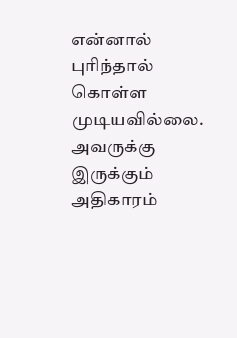என்னால் புரிந்தால் கொள்ள முடியவில்லை. அவருக்கு இருக்கும் அதிகாரம்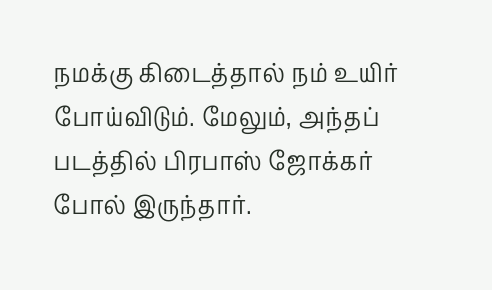நமக்கு கிடைத்தால் நம் உயிர் போய்விடும். மேலும், அந்தப் படத்தில் பிரபாஸ் ஜோக்கர் போல் இருந்தார்.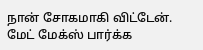நான் சோகமாகி விட்டேன். மேட் மேக்ஸ் பார்க்க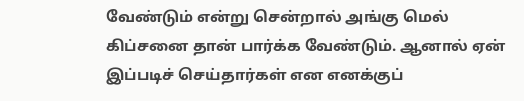வேண்டும் என்று சென்றால் அங்கு மெல் கிப்சனை தான் பார்க்க வேண்டும். ஆனால் ஏன் இப்படிச் செய்தார்கள் என எனக்குப்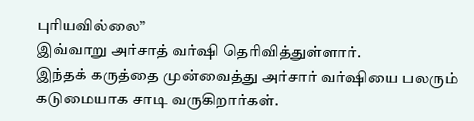புரியவில்லை”
இவ்வாறு அர்சாத் வர்ஷி தெரிவித்துள்ளார்.
இந்தக் கருத்தை முன்வைத்து அர்சார் வர்ஷியை பலரும் கடுமையாக சாடி வருகிறார்கள்.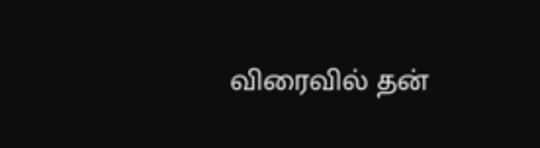விரைவில் தன்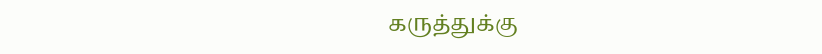கருத்துக்கு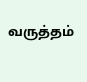வருத்தம்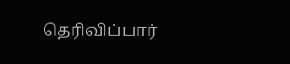தெரிவிப்பார்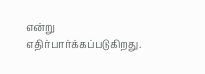என்று எதிர்பார்க்கப்படுகிறது.